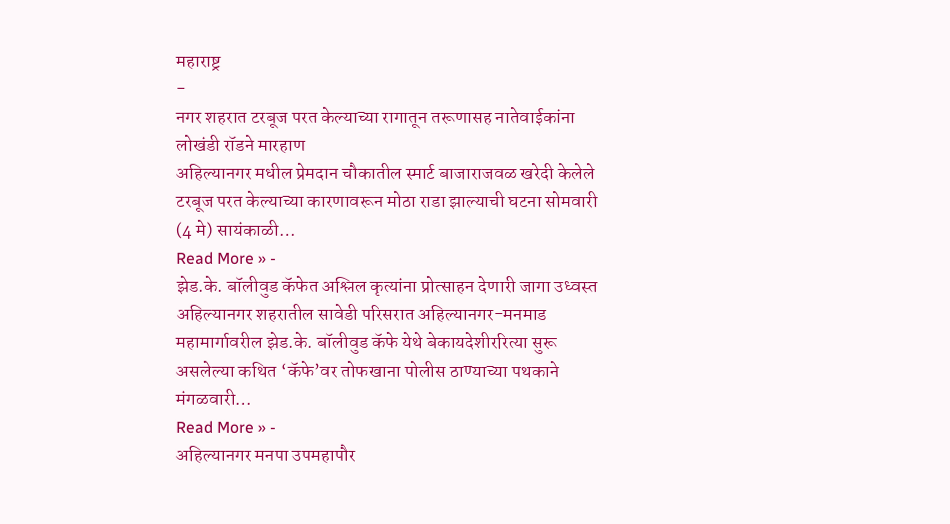महाराष्ट्र
-
नगर शहरात टरबूज परत केल्याच्या रागातून तरूणासह नातेवाईकांना लोखंडी रॉडने मारहाण
अहिल्यानगर मधील प्रेमदान चौकातील स्मार्ट बाजाराजवळ खरेदी केलेले टरबूज परत केल्याच्या कारणावरून मोठा राडा झाल्याची घटना सोमवारी (4 मे) सायंकाळी…
Read More » -
झेड.के. बॉलीवुड कॅफेत अश्लिल कृत्यांना प्रोत्साहन देणारी जागा उध्वस्त
अहिल्यानगर शहरातील सावेडी परिसरात अहिल्यानगर-मनमाड महामार्गावरील झेड.के. बॉलीवुड कॅफे येथे बेकायदेशीररित्या सुरू असलेल्या कथित ‘कॅफे’वर तोफखाना पोलीस ठाण्याच्या पथकाने मंगळवारी…
Read More » -
अहिल्यानगर मनपा उपमहापौर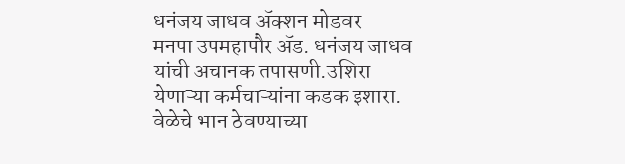धनंजय जाधव ॲक्शन मोडवर
मनपा उपमहापौर ॲड. धनंजय जाधव यांची अचानक तपासणी.उशिरा येणाऱ्या कर्मचाऱ्यांना कडक इशारा. वेळेचे भान ठेवण्याच्या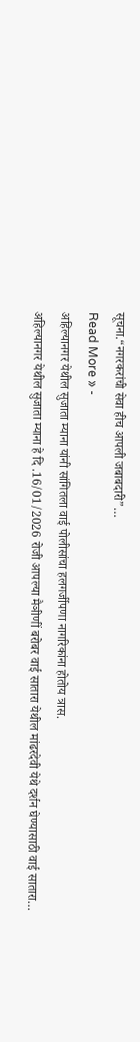सूचना.“नगरकरांची सेवा हीच आपली जबाबदारी”…
Read More » -
अहिल्यानगर येथील सुजाता म्याना यांनी सांगितला वाई पोलीसांचा हलगर्जीपणा नागरिकांना होतोय त्रास.
अहिल्यानगर येथील सुजाता म्याना हे दि .16/01/2026 रोजी आपल्या मैञीणीं बरोबर वाई सातारा येथील मांढरदेवी येथे दर्शन घेण्यासाठी वाई सातारा…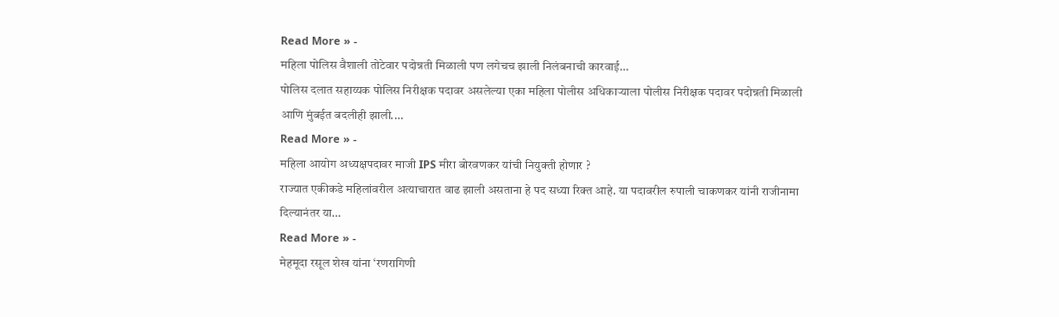Read More » -
महिला पोलिस वैशाली तोटेवार पदोन्नती मिळाली पण लगेचच झाली निलंबनाची कारवाई…
पोलिस दलात सहाय्यक पोलिस निरीक्षक पदावर असलेल्या एका महिला पोलीस अधिकाऱ्याला पोलीस निरीक्षक पदावर पदोन्नती मिळाली आणि मुंबईत बदलीही झाली.…
Read More » -
महिला आयोग अध्यक्षपदावर माजी IPS मीरा बोरवणकर यांची नियुक्ती होणार ?
राज्यात एकीकडे महिलांवरील अत्याचारात वाढ झाली असताना हे पद सध्या रिक्त आहे. या पदावरील रुपाली चाकणकर यांनी राजीनामा दिल्यानंतर या…
Read More » -
मेहमूदा रसूल शेख यांना ‘रणरागिणी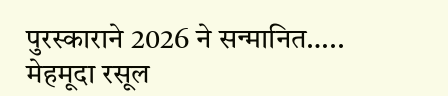पुरस्काराने 2026 ने सन्मानित…..
मेहमूदा रसूल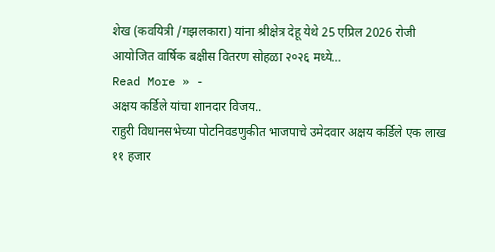शेख (कवयित्री /गझलकारा) यांना श्रीक्षेत्र देहू येथे 25 एप्रिल 2026 रोजी आयोजित वार्षिक बक्षीस वितरण सोहळा २०२६ मध्ये…
Read More » -
अक्षय कर्डिले यांचा शानदार विजय..
राहुरी विधानसभेच्या पोटनिवडणुकीत भाजपाचे उमेदवार अक्षय कर्डिले एक लाख ११ हजार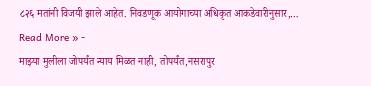८२६ मतांनी विजयी झाले आहेत. निवडणूक आयोगाच्या अधिकृत आकडेवारीनुसार,…
Read More » -
माझ्या मुलीला जोपर्यंत न्याय मिळत नाही, तोपर्यंत,नसरापुर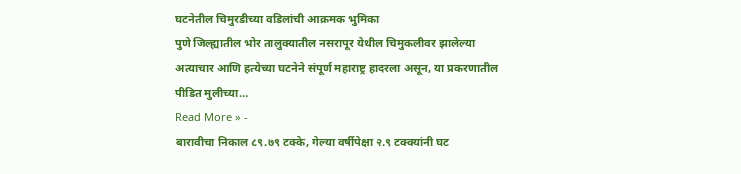घटनेतील चिमुरडीच्या वडिलांची आक्रमक भुमिका
पुणे जिल्ह्यातील भोर तालुक्यातील नसरापूर येथील चिमुकलीवर झालेल्या अत्याचार आणि हत्येच्या घटनेने संपूर्ण महाराष्ट्र हादरला असून, या प्रकरणातील पीडित मुलीच्या…
Read More » -
बारावीचा निकाल ८९.७९ टक्के, गेल्या वर्षीपेक्षा २.९ टक्क्यांनी घट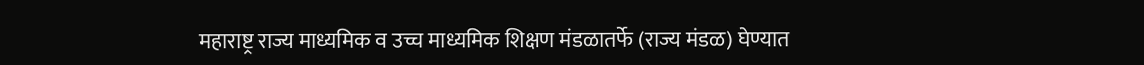महाराष्ट्र राज्य माध्यमिक व उच्च माध्यमिक शिक्षण मंडळातर्फे (राज्य मंडळ) घेण्यात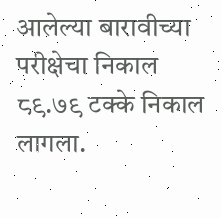आलेल्या बारावीच्या परीक्षेचा निकाल ८९.७९ टक्के निकाल लागला.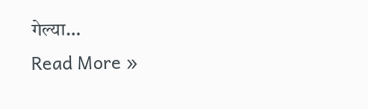गेल्या…
Read More »